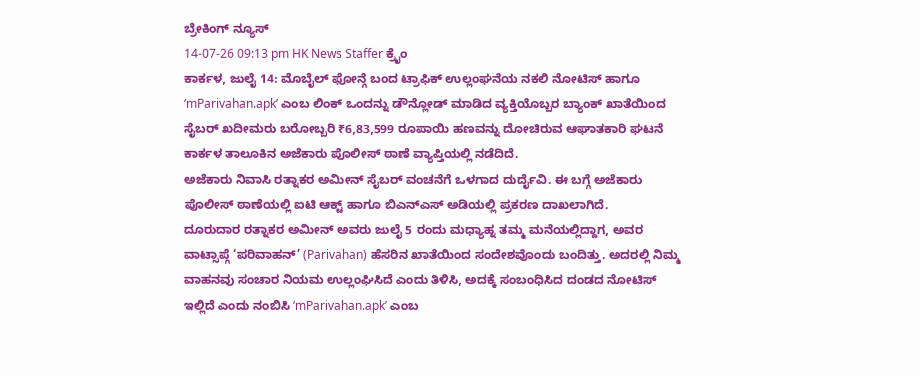ಬ್ರೇಕಿಂಗ್ ನ್ಯೂಸ್
14-07-26 09:13 pm HK News Staffer ಕ್ರೈಂ
ಕಾರ್ಕಳ, ಜುಲೈ 14: ಮೊಬೈಲ್ ಫೋನ್ಗೆ ಬಂದ ಟ್ರಾಫಿಕ್ ಉಲ್ಲಂಘನೆಯ ನಕಲಿ ನೋಟಿಸ್ ಹಾಗೂ ‘mParivahan.apk’ ಎಂಬ ಲಿಂಕ್ ಒಂದನ್ನು ಡೌನ್ಲೋಡ್ ಮಾಡಿದ ವ್ಯಕ್ತಿಯೊಬ್ಬರ ಬ್ಯಾಂಕ್ ಖಾತೆಯಿಂದ ಸೈಬರ್ ಖದೀಮರು ಬರೋಬ್ಬರಿ ₹6,83,599 ರೂಪಾಯಿ ಹಣವನ್ನು ದೋಚಿರುವ ಆಘಾತಕಾರಿ ಘಟನೆ ಕಾರ್ಕಳ ತಾಲೂಕಿನ ಅಜೆಕಾರು ಪೊಲೀಸ್ ಠಾಣೆ ವ್ಯಾಪ್ತಿಯಲ್ಲಿ ನಡೆದಿದೆ.
ಅಜೆಕಾರು ನಿವಾಸಿ ರತ್ನಾಕರ ಅಮೀನ್ ಸೈಬರ್ ವಂಚನೆಗೆ ಒಳಗಾದ ದುರ್ದೈವಿ. ಈ ಬಗ್ಗೆ ಅಜೆಕಾರು ಪೊಲೀಸ್ ಠಾಣೆಯಲ್ಲಿ ಐಟಿ ಆಕ್ಟ್ ಹಾಗೂ ಬಿಎನ್ಎಸ್ ಅಡಿಯಲ್ಲಿ ಪ್ರಕರಣ ದಾಖಲಾಗಿದೆ.
ದೂರುದಾರ ರತ್ನಾಕರ ಅಮೀನ್ ಅವರು ಜುಲೈ 5 ರಂದು ಮಧ್ಯಾಹ್ನ ತಮ್ಮ ಮನೆಯಲ್ಲಿದ್ದಾಗ, ಅವರ ವಾಟ್ಸಾಪ್ಗೆ ‘ಪರಿವಾಹನ್’ (Parivahan) ಹೆಸರಿನ ಖಾತೆಯಿಂದ ಸಂದೇಶವೊಂದು ಬಂದಿತ್ತು. ಅದರಲ್ಲಿ ನಿಮ್ಮ ವಾಹನವು ಸಂಚಾರ ನಿಯಮ ಉಲ್ಲಂಘಿಸಿದೆ ಎಂದು ತಿಳಿಸಿ, ಅದಕ್ಕೆ ಸಂಬಂಧಿಸಿದ ದಂಡದ ನೋಟಿಸ್ ಇಲ್ಲಿದೆ ಎಂದು ನಂಬಿಸಿ ‘mParivahan.apk’ ಎಂಬ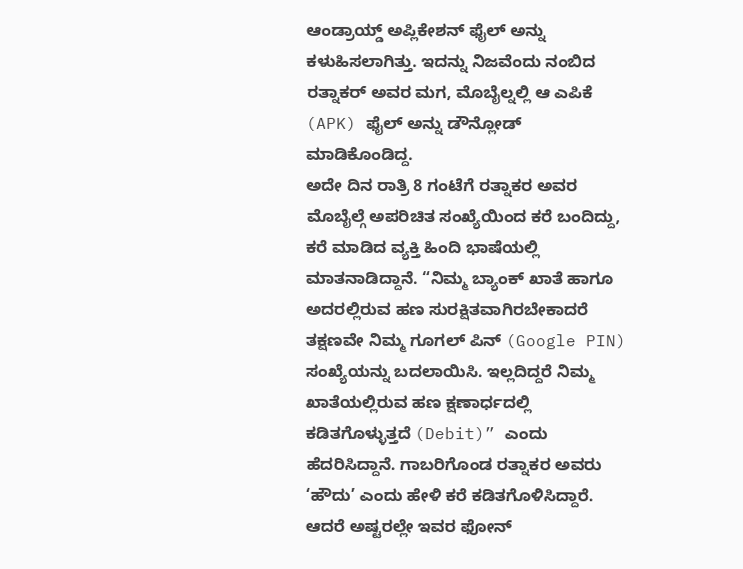ಆಂಡ್ರಾಯ್ಡ್ ಅಪ್ಲಿಕೇಶನ್ ಫೈಲ್ ಅನ್ನು ಕಳುಹಿಸಲಾಗಿತ್ತು. ಇದನ್ನು ನಿಜವೆಂದು ನಂಬಿದ ರತ್ನಾಕರ್ ಅವರ ಮಗ, ಮೊಬೈಲ್ನಲ್ಲಿ ಆ ಎಪಿಕೆ (APK) ಫೈಲ್ ಅನ್ನು ಡೌನ್ಲೋಡ್ ಮಾಡಿಕೊಂಡಿದ್ದ.
ಅದೇ ದಿನ ರಾತ್ರಿ 8 ಗಂಟೆಗೆ ರತ್ನಾಕರ ಅವರ ಮೊಬೈಲ್ಗೆ ಅಪರಿಚಿತ ಸಂಖ್ಯೆಯಿಂದ ಕರೆ ಬಂದಿದ್ದು, ಕರೆ ಮಾಡಿದ ವ್ಯಕ್ತಿ ಹಿಂದಿ ಭಾಷೆಯಲ್ಲಿ ಮಾತನಾಡಿದ್ದಾನೆ. “ನಿಮ್ಮ ಬ್ಯಾಂಕ್ ಖಾತೆ ಹಾಗೂ ಅದರಲ್ಲಿರುವ ಹಣ ಸುರಕ್ಷಿತವಾಗಿರಬೇಕಾದರೆ ತಕ್ಷಣವೇ ನಿಮ್ಮ ಗೂಗಲ್ ಪಿನ್ (Google PIN) ಸಂಖ್ಯೆಯನ್ನು ಬದಲಾಯಿಸಿ. ಇಲ್ಲದಿದ್ದರೆ ನಿಮ್ಮ ಖಾತೆಯಲ್ಲಿರುವ ಹಣ ಕ್ಷಣಾರ್ಧದಲ್ಲಿ ಕಡಿತಗೊಳ್ಳುತ್ತದೆ (Debit)” ಎಂದು ಹೆದರಿಸಿದ್ದಾನೆ. ಗಾಬರಿಗೊಂಡ ರತ್ನಾಕರ ಅವರು ‘ಹೌದು’ ಎಂದು ಹೇಳಿ ಕರೆ ಕಡಿತಗೊಳಿಸಿದ್ದಾರೆ. ಆದರೆ ಅಷ್ಟರಲ್ಲೇ ಇವರ ಫೋನ್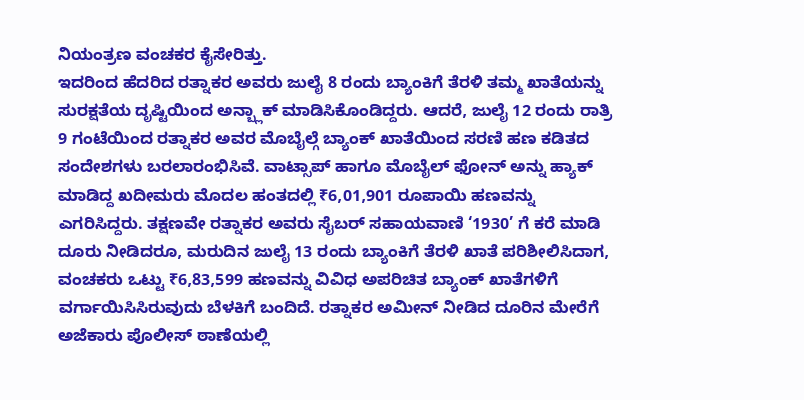ನಿಯಂತ್ರಣ ವಂಚಕರ ಕೈಸೇರಿತ್ತು.
ಇದರಿಂದ ಹೆದರಿದ ರತ್ನಾಕರ ಅವರು ಜುಲೈ 8 ರಂದು ಬ್ಯಾಂಕಿಗೆ ತೆರಳಿ ತಮ್ಮ ಖಾತೆಯನ್ನು ಸುರಕ್ಷತೆಯ ದೃಷ್ಟಿಯಿಂದ ಅನ್ಬ್ಲಾಕ್ ಮಾಡಿಸಿಕೊಂಡಿದ್ದರು. ಆದರೆ, ಜುಲೈ 12 ರಂದು ರಾತ್ರಿ 9 ಗಂಟೆಯಿಂದ ರತ್ನಾಕರ ಅವರ ಮೊಬೈಲ್ಗೆ ಬ್ಯಾಂಕ್ ಖಾತೆಯಿಂದ ಸರಣಿ ಹಣ ಕಡಿತದ ಸಂದೇಶಗಳು ಬರಲಾರಂಭಿಸಿವೆ. ವಾಟ್ಸಾಪ್ ಹಾಗೂ ಮೊಬೈಲ್ ಫೋನ್ ಅನ್ನು ಹ್ಯಾಕ್ ಮಾಡಿದ್ದ ಖದೀಮರು ಮೊದಲ ಹಂತದಲ್ಲಿ ₹6,01,901 ರೂಪಾಯಿ ಹಣವನ್ನು ಎಗರಿಸಿದ್ದರು. ತಕ್ಷಣವೇ ರತ್ನಾಕರ ಅವರು ಸೈಬರ್ ಸಹಾಯವಾಣಿ ‘1930’ ಗೆ ಕರೆ ಮಾಡಿ ದೂರು ನೀಡಿದರೂ, ಮರುದಿನ ಜುಲೈ 13 ರಂದು ಬ್ಯಾಂಕಿಗೆ ತೆರಳಿ ಖಾತೆ ಪರಿಶೀಲಿಸಿದಾಗ, ವಂಚಕರು ಒಟ್ಟು ₹6,83,599 ಹಣವನ್ನು ವಿವಿಧ ಅಪರಿಚಿತ ಬ್ಯಾಂಕ್ ಖಾತೆಗಳಿಗೆ ವರ್ಗಾಯಿಸಿಸಿರುವುದು ಬೆಳಕಿಗೆ ಬಂದಿದೆ. ರತ್ನಾಕರ ಅಮೀನ್ ನೀಡಿದ ದೂರಿನ ಮೇರೆಗೆ ಅಜೆಕಾರು ಪೊಲೀಸ್ ಠಾಣೆಯಲ್ಲಿ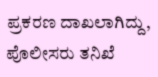ಪ್ರಕರಣ ದಾಖಲಾಗಿದ್ದು, ಪೊಲೀಸರು ತನಿಖೆ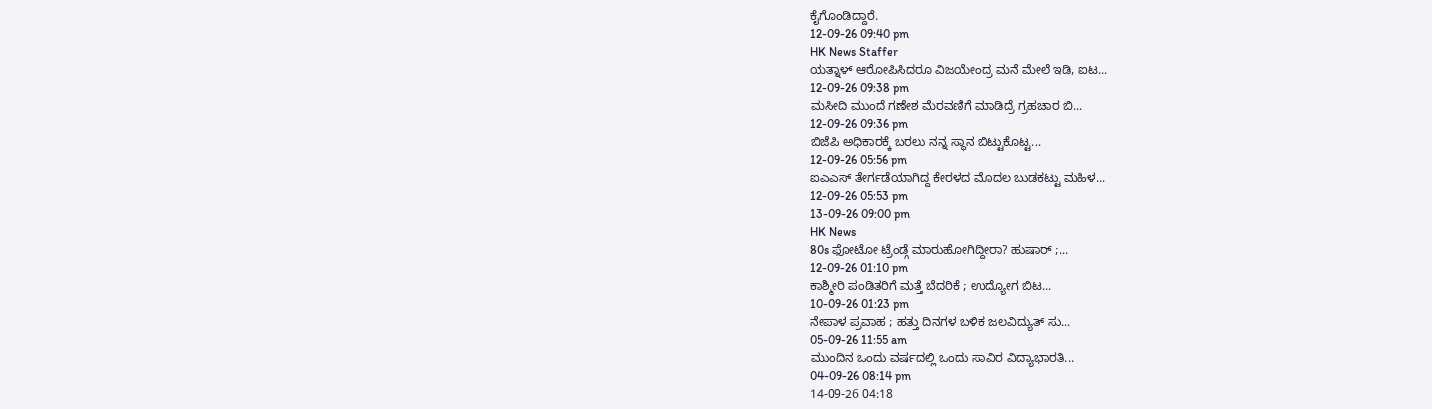ಕೈಗೊಂಡಿದ್ದಾರೆ.
12-09-26 09:40 pm
HK News Staffer
ಯತ್ನಾಳ್ ಆರೋಪಿಸಿದರೂ ವಿಜಯೇಂದ್ರ ಮನೆ ಮೇಲೆ ಇಡಿ, ಐಟ...
12-09-26 09:38 pm
ಮಸೀದಿ ಮುಂದೆ ಗಣೇಶ ಮೆರವಣಿಗೆ ಮಾಡಿದ್ರೆ ಗ್ರಹಚಾರ ಬಿ...
12-09-26 09:36 pm
ಬಿಜೆಪಿ ಅಧಿಕಾರಕ್ಕೆ ಬರಲು ನನ್ನ ಸ್ಥಾನ ಬಿಟ್ಟುಕೊಟ್ಟ...
12-09-26 05:56 pm
ಐಎಎಸ್ ತೇರ್ಗಡೆಯಾಗಿದ್ದ ಕೇರಳದ ಮೊದಲ ಬುಡಕಟ್ಟು ಮಹಿಳ...
12-09-26 05:53 pm
13-09-26 09:00 pm
HK News
80s ಫೋಟೋ ಟ್ರೆಂಡ್ಗೆ ಮಾರುಹೋಗಿದ್ದೀರಾ? ಹುಷಾರ್ ;...
12-09-26 01:10 pm
ಕಾಶ್ಮೀರಿ ಪಂಡಿತರಿಗೆ ಮತ್ತೆ ಬೆದರಿಕೆ ; ಉದ್ಯೋಗ ಬಿಟ...
10-09-26 01:23 pm
ನೇಪಾಳ ಪ್ರವಾಹ ; ಹತ್ತು ದಿನಗಳ ಬಳಿಕ ಜಲವಿದ್ಯುತ್ ಸು...
05-09-26 11:55 am
ಮುಂದಿನ ಒಂದು ವರ್ಷದಲ್ಲಿ ಒಂದು ಸಾವಿರ ವಿದ್ಯಾಭಾರತಿ...
04-09-26 08:14 pm
14-09-26 04:18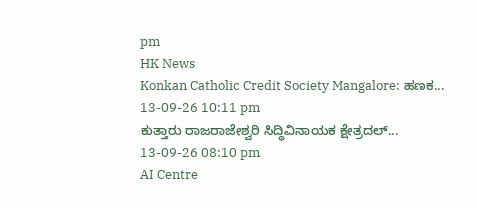pm
HK News
Konkan Catholic Credit Society Mangalore: ಹಣಕ...
13-09-26 10:11 pm
ಕುತ್ತಾರು ರಾಜರಾಜೇಶ್ವರಿ ಸಿದ್ಧಿವಿನಾಯಕ ಕ್ಷೇತ್ರದಲ್...
13-09-26 08:10 pm
AI Centre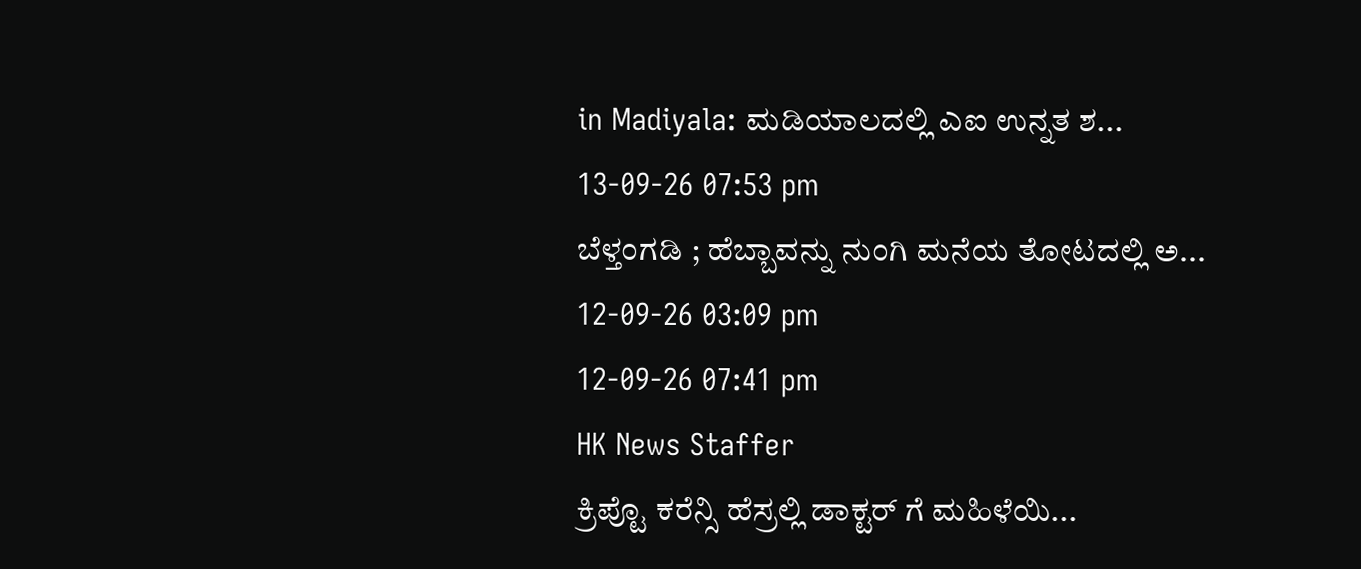in Madiyala: ಮಡಿಯಾಲದಲ್ಲಿ ಎಐ ಉನ್ನತ ಶ...
13-09-26 07:53 pm
ಬೆಳ್ತಂಗಡಿ ; ಹೆಬ್ಬಾವನ್ನು ನುಂಗಿ ಮನೆಯ ತೋಟದಲ್ಲಿ ಅ...
12-09-26 03:09 pm
12-09-26 07:41 pm
HK News Staffer
ಕ್ರಿಪ್ಟೊ ಕರೆನ್ಸಿ ಹೆಸ್ರಲ್ಲಿ ಡಾಕ್ಟರ್ ಗೆ ಮಹಿಳೆಯಿ...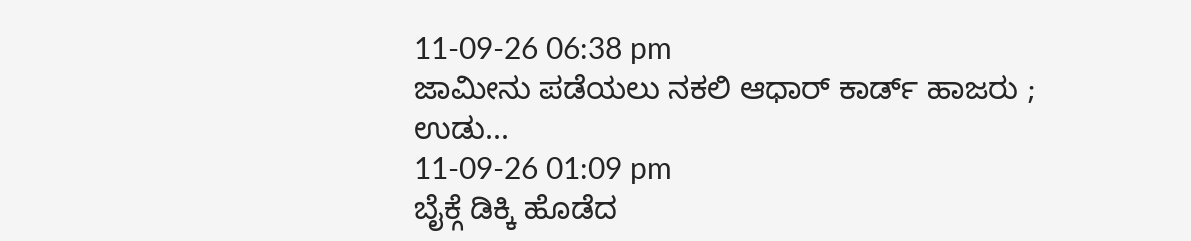11-09-26 06:38 pm
ಜಾಮೀನು ಪಡೆಯಲು ನಕಲಿ ಆಧಾರ್ ಕಾರ್ಡ್ ಹಾಜರು ; ಉಡು...
11-09-26 01:09 pm
ಬೈಕ್ಗೆ ಡಿಕ್ಕಿ ಹೊಡೆದ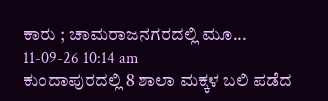ಕಾರು ; ಚಾಮರಾಜನಗರದಲ್ಲಿ ಮೂ...
11-09-26 10:14 am
ಕುಂದಾಪುರದಲ್ಲಿ 8 ಶಾಲಾ ಮಕ್ಕಳ ಬಲಿ ಪಡೆದ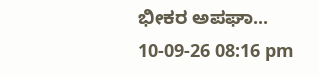ಭೀಕರ ಅಪಘಾ...
10-09-26 08:16 pm